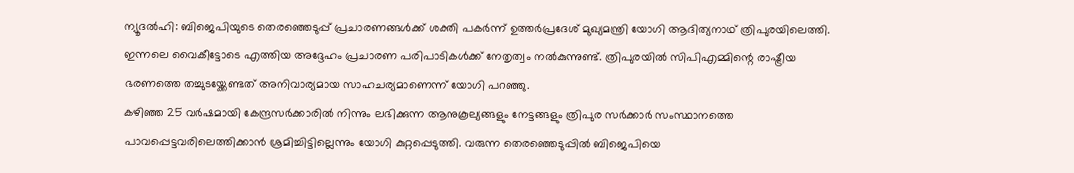ന്യൂദൽഹി: ബിജെപിയുടെ തെരഞ്ഞെടുപ്പ് പ്രചാരണങ്ങൾക്ക് ശക്തി പകർന്ന് ഉത്തർപ്രദേശ് മുഖ്യമന്ത്രി യോഗി ആദിത്യനാഥ് ത്രിപുരയിലെത്തി. ഇന്നലെ വൈകീട്ടോടെ എത്തിയ അദ്ദേഹം പ്രചാരണ പരിപാടികൾക്ക് നേതൃത്വം നൽകുന്നുണ്ട്. ത്രിപുരയിൽ സിപിഎമ്മിന്റെ രാഷ്ട്രീയ ഭരണത്തെ തച്ചുടയ്ക്കേണ്ടത് അനിവാര്യമായ സാഹചര്യമാണെന്ന് യോഗി പറഞ്ഞു.
കഴിഞ്ഞ 25 വർഷമായി കേന്ദ്രസർക്കാരിൽ നിന്നും ലഭിക്കുന്ന ആനുകൂല്യങ്ങളും നേട്ടങ്ങളും ത്രിപുര സർക്കാർ സംസ്ഥാനത്തെ പാവപ്പെട്ടവരിലെത്തിക്കാൻ ശ്രമിച്ചിട്ടില്ലെന്നും യോഗി കുറ്റപ്പെടുത്തി. വരുന്ന തെരഞ്ഞെടുപ്പിൽ ബിജെപിയെ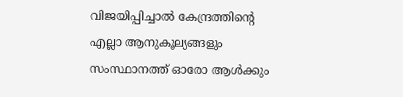വിജയിപ്പിച്ചാൽ കേന്ദ്രത്തിന്റെ എല്ലാ ആനുകൂല്യങ്ങളും സംസ്ഥാനത്ത് ഓരോ ആൾക്കും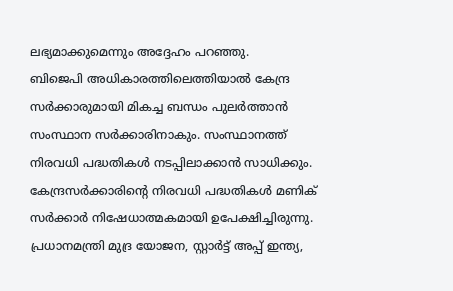ലഭ്യമാക്കുമെന്നും അദ്ദേഹം പറഞ്ഞു.
ബിജെപി അധികാരത്തിലെത്തിയാൽ കേന്ദ്ര സർക്കാരുമായി മികച്ച ബന്ധം പുലർത്താൻ സംസ്ഥാന സർക്കാരിനാകും. സംസ്ഥാനത്ത് നിരവധി പദ്ധതികൾ നടപ്പിലാക്കാൻ സാധിക്കും. കേന്ദ്രസർക്കാരിന്റെ നിരവധി പദ്ധതികൾ മണിക് സർക്കാർ നിഷേധാത്മകമായി ഉപേക്ഷിച്ചിരുന്നു. പ്രധാനമന്ത്രി മുദ്ര യോജന, സ്റ്റാർട്ട് അപ്പ് ഇന്ത്യ,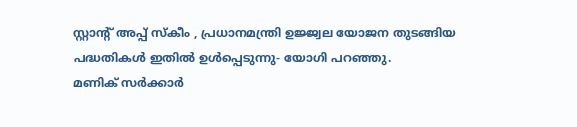സ്റ്റാൻ്റ് അപ്പ് സ്കീം , പ്രധാനമന്ത്രി ഉജ്ജ്വല യോജന തുടങ്ങിയ പദ്ധതികൾ ഇതിൽ ഉൾപ്പെടുന്നു- യോഗി പറഞ്ഞു.
മണിക് സർക്കാർ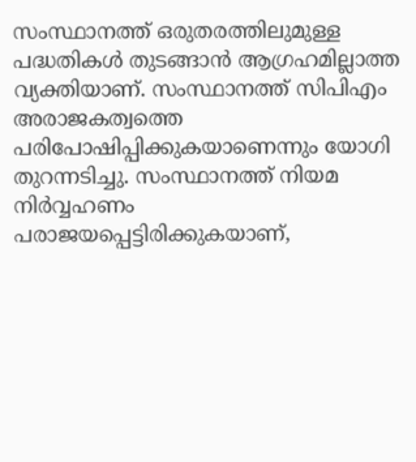സംസ്ഥാനത്ത് ഒരുതരത്തിലുമുള്ള പദ്ധതികൾ തുടങ്ങാൻ ആഗ്രഹമില്ലാത്ത വ്യക്തിയാണ്. സംസ്ഥാനത്ത് സിപിഎം അരാജകത്വത്തെ പരിപോഷിപ്പിക്കുകയാണെന്നും യോഗി തുറന്നടിച്ചു. സംസ്ഥാനത്ത് നിയമ നിർവ്വഹണം പരാജയപ്പെട്ടിരിക്കുകയാണ്,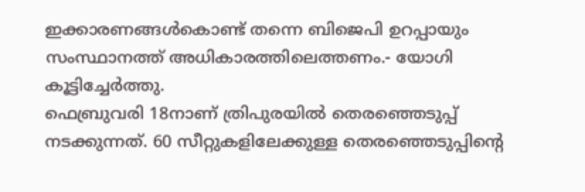ഇക്കാരണങ്ങൾകൊണ്ട് തന്നെ ബിജെപി ഉറപ്പായും സംസ്ഥാനത്ത് അധികാരത്തിലെത്തണം.- യോഗി കൂട്ടിച്ചേർത്തു.
ഫെബ്രുവരി 18നാണ് ത്രിപുരയിൽ തെരഞ്ഞെടുപ്പ് നടക്കുന്നത്. 60 സീറ്റുകളിലേക്കുള്ള തെരഞ്ഞെടുപ്പിന്റെ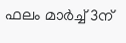ഫലം മാർച്ച് 3ന്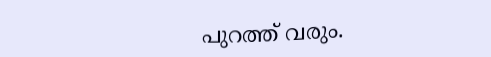പുറത്ത് വരും.